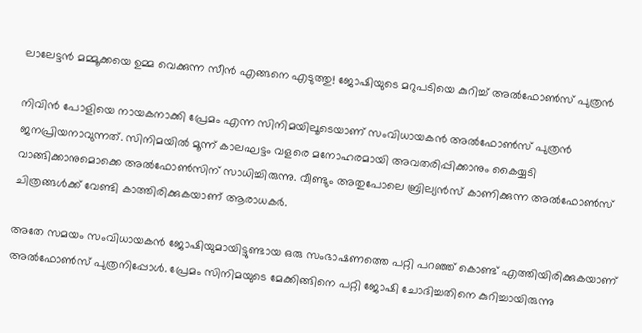ലാലേട്ടന്‍ മമ്മൂക്കയെ ഉമ്മ വെക്കുന്ന സീന്‍ എങ്ങനെ എടുത്തു! ജോഷിയുടെ മറുപടിയെ കുറിച്ച് അല്‍ഫോണ്‍സ് പുത്രന്‍

നിവിന്‍ പോളിയെ നായകനാക്കി പ്രേമം എന്ന സിനിമയിലൂടെയാണ് സംവിധായകന്‍ അല്‍ഫോണ്‍സ് പുത്രന്‍ ജനപ്രിയനാവുന്നത്. സിനിമയില്‍ മൂന്ന് കാലഘട്ടം വളരെ മനോഹരമായി അവതരിപ്പിക്കാനും കൈയ്യടി വാങ്ങിക്കാനുമൊക്കെ അല്‍ഫോണ്‍സിന് സാധിച്ചിരുന്നു. വീണ്ടും അതുപോലെ ബ്രില്യന്‍സ് കാണിക്കുന്ന അല്‍ഫോണ്‍സ് ചിത്രങ്ങള്‍ക്ക് വേണ്ടി കാത്തിരിക്കുകയാണ് ആരാധകര്‍.

അതേ സമയം സംവിധായകന്‍ ജോഷിയുമായിട്ടുണ്ടായ ഒരു സംഭാഷണത്തെ പറ്റി പറഞ്ഞ് കൊണ്ട് എത്തിയിരിക്കുകയാണ് അല്‍ഫോണ്‍സ് പുത്രനിപ്പോള്‍. പ്രേമം സിനിമയുടെ മേക്കിങ്ങിനെ പറ്റി ജോഷി ചോദിച്ചതിനെ കുറിച്ചായിരുന്നു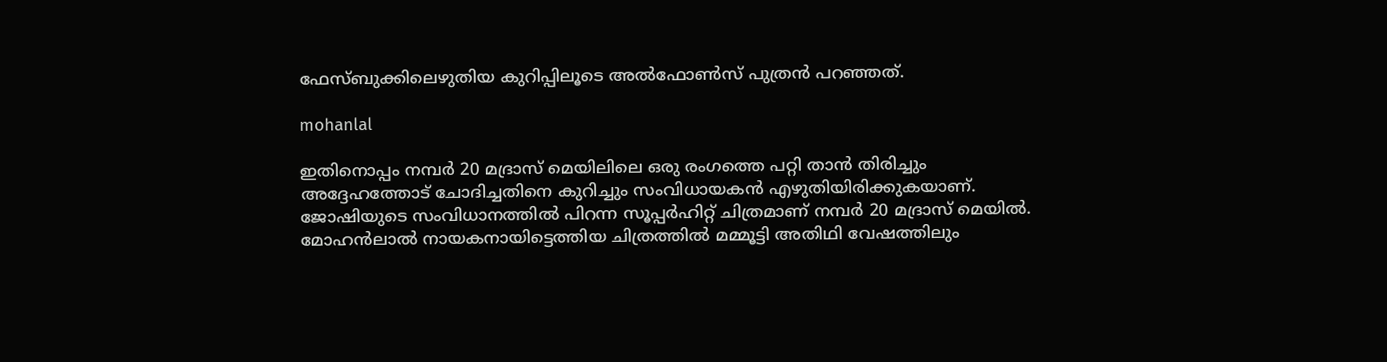ഫേസ്ബുക്കിലെഴുതിയ കുറിപ്പിലൂടെ അല്‍ഫോണ്‍സ് പുത്രന്‍ പറഞ്ഞത്.

mohanlal

ഇതിനൊപ്പം നമ്പര്‍ 20 മദ്രാസ് മെയിലിലെ ഒരു രംഗത്തെ പറ്റി താന്‍ തിരിച്ചും അദ്ദേഹത്തോട് ചോദിച്ചതിനെ കുറിച്ചും സംവിധായകന്‍ എഴുതിയിരിക്കുകയാണ്. ജോഷിയുടെ സംവിധാനത്തില്‍ പിറന്ന സൂപ്പര്‍ഹിറ്റ് ചിത്രമാണ് നമ്പര്‍ 20 മദ്രാസ് മെയില്‍. മോഹന്‍ലാല്‍ നായകനായിട്ടെത്തിയ ചിത്രത്തില്‍ മമ്മൂട്ടി അതിഥി വേഷത്തിലും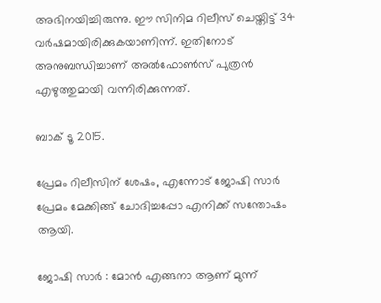അഭിനയിച്ചിരുന്നു. ഈ സിനിമ റിലീസ് ചെയ്തിട്ട് 34 വര്‍ഷമായിരിക്കുകയാണിന്ന്. ഇതിനോട് അനുബന്ധിച്ചാണ് അല്‍ഫോണ്‍സ് പുത്രന്‍ എഴുത്തുമായി വന്നിരിക്കുന്നത്.

ബാക് ടൂ 2015.

പ്രേമം റിലീസിന് ശേഷം, എന്നോട് ജോഷി സാര്‍ പ്രേമം മേക്കിങ്ങ് ചോദിച്ചപ്പോ എനിക്ക് സന്തോഷം ആയി.

ജോഷി സാര്‍ : മോന്‍ എങ്ങനാ ആണ് മുന്ന്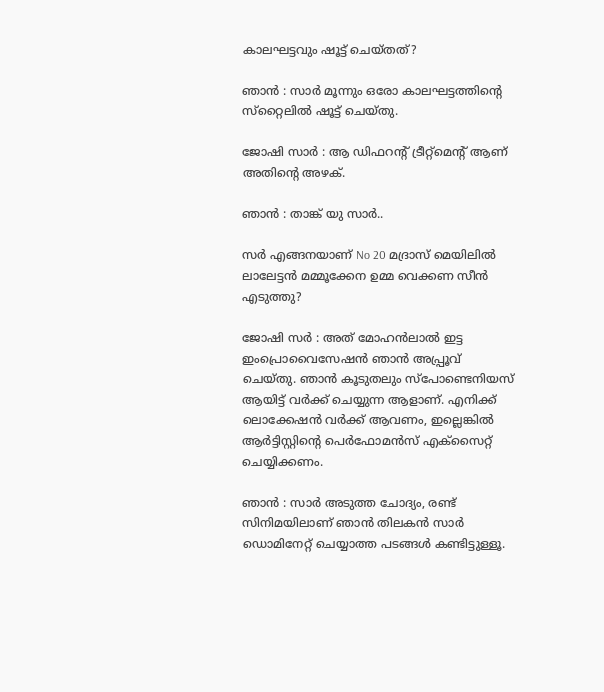കാലഘട്ടവും ഷൂട്ട് ചെയ്തത്?

ഞാന്‍ : സാര്‍ മൂന്നും ഒരോ കാലഘട്ടത്തിന്റെ സ്‌റ്റൈലില്‍ ഷൂട്ട് ചെയ്തു.

ജോഷി സാര്‍ : ആ ഡിഫറന്റ് ട്രീറ്റ്‌മെന്റ് ആണ് അതിന്റെ അഴക്.

ഞാന്‍ : താങ്ക് യു സാര്‍..

സര്‍ എങ്ങനയാണ് No 20 മദ്രാസ് മെയിലില്‍ ലാലേട്ടന്‍ മമ്മൂക്കേന ഉമ്മ വെക്കണ സീന്‍ എടുത്തു?

ജോഷി സര്‍ : അത് മോഹന്‍ലാല്‍ ഇട്ട ഇംപ്രൊവൈസേഷന്‍ ഞാന്‍ അപ്പ്രൂവ് ചെയ്തു. ഞാന്‍ കൂടുതലും സ്‌പോണ്ടെനിയസ് ആയിട്ട് വര്‍ക്ക് ചെയ്യുന്ന ആളാണ്. എനിക്ക് ലൊക്കേഷന്‍ വര്‍ക്ക് ആവണം, ഇല്ലെങ്കില്‍ ആര്‍ട്ടിസ്റ്റിന്റെ പെര്‍ഫോമന്‍സ് എക്‌സൈറ്റ് ചെയ്യിക്കണം.

ഞാന്‍ : സാര്‍ അടുത്ത ചോദ്യം, രണ്ട് സിനിമയിലാണ് ഞാന്‍ തിലകന്‍ സാര്‍ ഡൊമിനേറ്റ് ചെയ്യാത്ത പടങ്ങള്‍ കണ്ടിട്ടുള്ളൂ.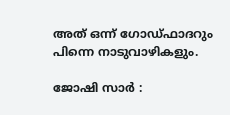അത് ഒന്ന് ഗോഡ്ഫാദറും പിന്നെ നാടുവാഴികളും.

ജോഷി സാര്‍ :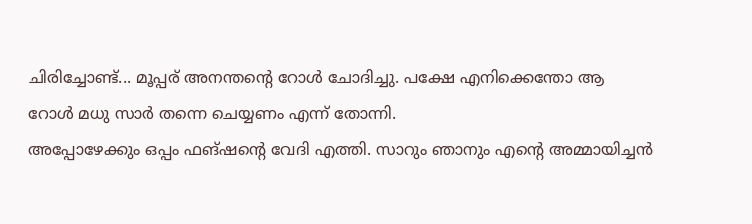ചിരിച്ചോണ്ട്... മൂപ്പര് അനന്തന്റെ റോള്‍ ചോദിച്ചു. പക്ഷേ എനിക്കെന്തോ ആ റോള്‍ മധു സാര്‍ തന്നെ ചെയ്യണം എന്ന് തോന്നി.
അപ്പോഴേക്കും ഒപ്പം ഫങ്ഷന്റെ വേദി എത്തി. സാറും ഞാനും എന്റെ അമ്മായിച്ചന്‍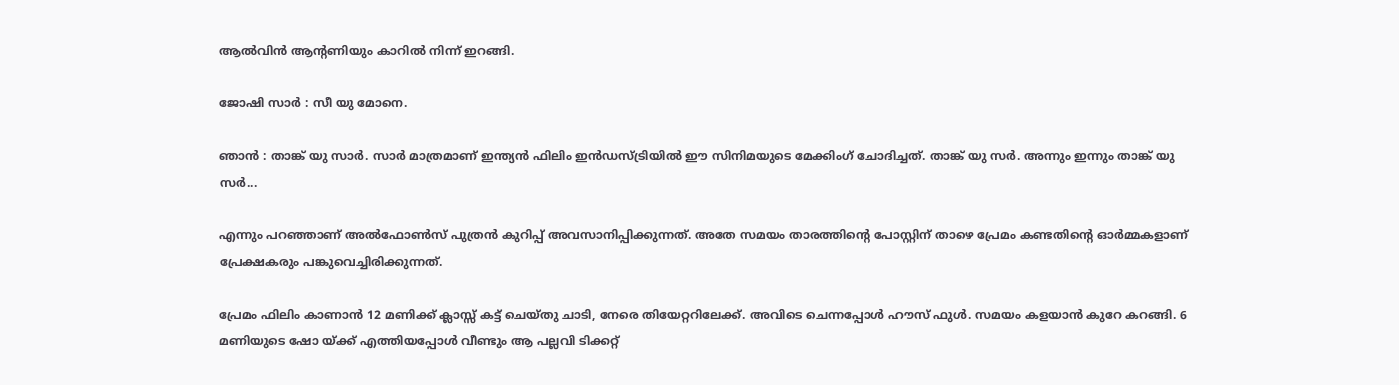ആല്‍വിന്‍ ആന്റണിയും കാറില്‍ നിന്ന് ഇറങ്ങി.

ജോഷി സാര്‍ : സീ യു മോനെ.

ഞാന്‍ : താങ്ക് യു സാര്‍. സാര്‍ മാത്രമാണ് ഇന്ത്യന്‍ ഫിലിം ഇന്‍ഡസ്ട്രിയില്‍ ഈ സിനിമയുടെ മേക്കിംഗ് ചോദിച്ചത്. താങ്ക് യു സര്‍. അന്നും ഇന്നും താങ്ക് യു സര്‍...

എന്നും പറഞ്ഞാണ് അല്‍ഫോണ്‍സ് പുത്രന്‍ കുറിപ്പ് അവസാനിപ്പിക്കുന്നത്. അതേ സമയം താരത്തിന്റെ പോസ്റ്റിന് താഴെ പ്രേമം കണ്ടതിന്റെ ഓര്‍മ്മകളാണ് പ്രേക്ഷകരും പങ്കുവെച്ചിരിക്കുന്നത്.

പ്രേമം ഫിലിം കാണാന്‍ 12 മണിക്ക് ക്ലാസ്സ് കട്ട് ചെയ്തു ചാടി, നേരെ തിയേറ്ററിലേക്ക്. അവിടെ ചെന്നപ്പോള്‍ ഹൗസ് ഫുള്‍. സമയം കളയാന്‍ കുറേ കറങ്ങി. 6 മണിയുടെ ഷോ യ്ക്ക് എത്തിയപ്പോള്‍ വീണ്ടും ആ പല്ലവി ടിക്കറ്റ്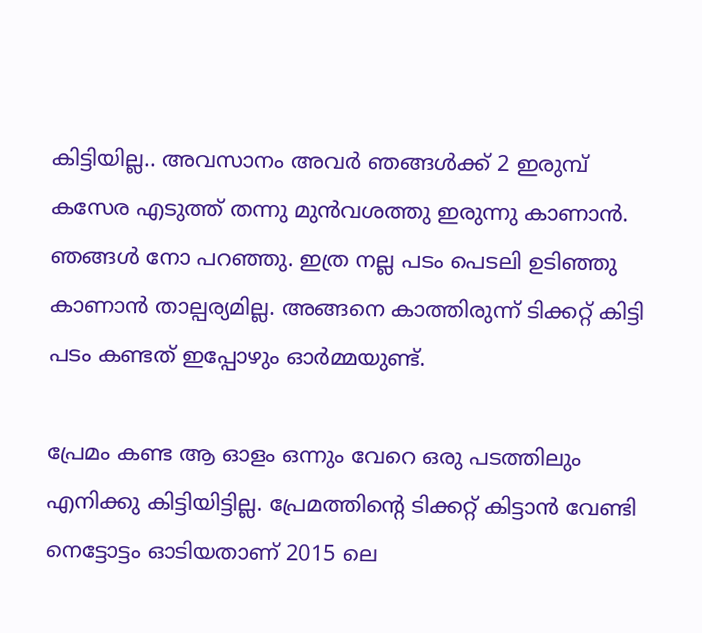കിട്ടിയില്ല.. അവസാനം അവര്‍ ഞങ്ങള്‍ക്ക് 2 ഇരുമ്പ് കസേര എടുത്ത് തന്നു മുന്‍വശത്തു ഇരുന്നു കാണാന്‍. ഞങ്ങള്‍ നോ പറഞ്ഞു. ഇത്ര നല്ല പടം പെടലി ഉടിഞ്ഞു കാണാന്‍ താല്പര്യമില്ല. അങ്ങനെ കാത്തിരുന്ന് ടിക്കറ്റ് കിട്ടി പടം കണ്ടത് ഇപ്പോഴും ഓര്‍മ്മയുണ്ട്.

പ്രേമം കണ്ട ആ ഓളം ഒന്നും വേറെ ഒരു പടത്തിലും എനിക്കു കിട്ടിയിട്ടില്ല. പ്രേമത്തിന്റെ ടിക്കറ്റ് കിട്ടാന്‍ വേണ്ടി നെട്ടോട്ടം ഓടിയതാണ് 2015 ലെ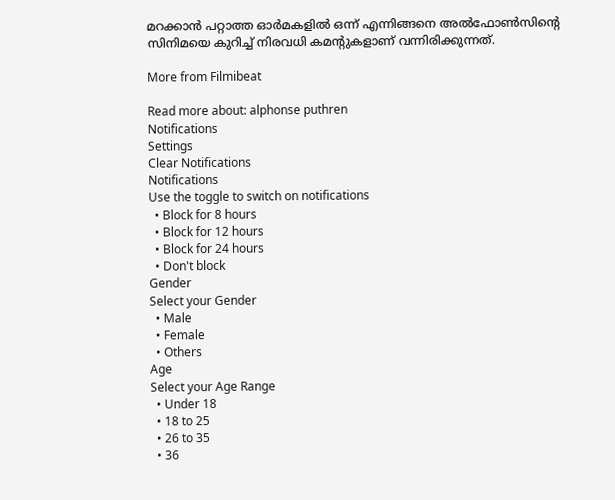മറക്കാന്‍ പറ്റാത്ത ഓര്‍മകളില്‍ ഒന്ന് എന്നിങ്ങനെ അല്‍ഫോണ്‍സിന്റെ സിനിമയെ കുറിച്ച് നിരവധി കമന്റുകളാണ് വന്നിരിക്കുന്നത്.

More from Filmibeat

Read more about: alphonse puthren
Notifications
Settings
Clear Notifications
Notifications
Use the toggle to switch on notifications
  • Block for 8 hours
  • Block for 12 hours
  • Block for 24 hours
  • Don't block
Gender
Select your Gender
  • Male
  • Female
  • Others
Age
Select your Age Range
  • Under 18
  • 18 to 25
  • 26 to 35
  • 36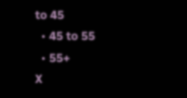to 45
  • 45 to 55
  • 55+
X